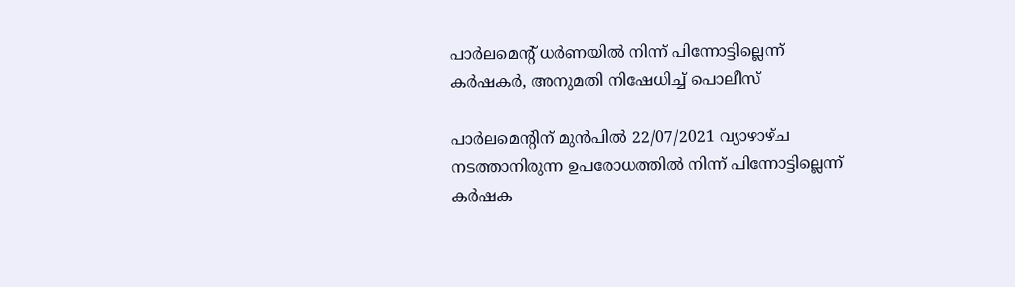പാര്‍ലമെന്റ് ധര്‍ണയില്‍ നിന്ന് പിന്നോട്ടില്ലെന്ന് കര്‍ഷകര്‍, അനുമതി നിഷേധിച്ച് പൊലീസ്

പാര്‍ലമെന്റിന് മുന്‍പില്‍ 22/07/2021 വ്യാഴാഴ്ച നടത്താനിരുന്ന ഉപരോധത്തില്‍ നിന്ന് പിന്നോട്ടില്ലെന്ന് കര്‍ഷക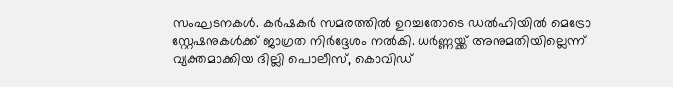സംഘടനകള്‍. കര്‍ഷകര്‍ സമരത്തില്‍ ഉറച്ചതോടെ ഡല്‍ഹിയില്‍ മെട്രോ സ്റ്റേഷനുകള്‍ക്ക് ജാഗ്രത നിര്‍ദ്ദേശം നല്‍കി. ധർണ്ണയ്ക്ക് അനുമതിയില്ലെന്ന് വ്യക്തമാക്കിയ ദില്ലി പൊലീസ്, കൊവിഡ്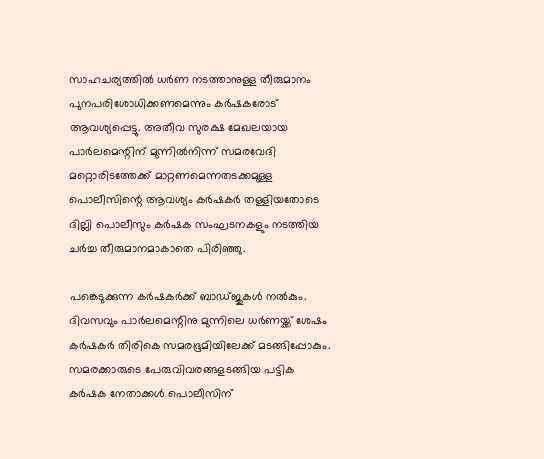സാഹചര്യത്തിൽ ധർണ നടത്താനുള്ള തീരുമാനം പുനപരിശോധിക്കണമെന്നും കർഷകരോട് ആവശ്യപ്പെട്ടു. അതീവ സുരക്ഷ മേഖലയായ പാർലമെന്റിന് മുന്നിൽനിന്ന് സമരവേദി മറ്റൊരിടത്തേക്ക് മാറ്റണമെന്നതടക്കമുള്ള പൊലീസിന്റെ ആവശ്യം കർഷകർ തള്ളിയതോടെ ദില്ലി പൊലീസും കർഷക സംഘടനകളും നടത്തിയ ചർച്ച തീരുമാനമാകാതെ പിരിഞ്ഞു.

പങ്കെടുക്കുന്ന കര്‍ഷകര്‍ക്ക് ബാഡ്ജുകള്‍ നല്‍കും. ദിവസവും പാര്‍ലമെന്റിനു മുന്നിലെ ധര്‍ണയ്ക്ക് ശേഷം കര്‍ഷകര്‍ തിരികെ സമരഭൂമിയിലേക്ക് മടങ്ങിപ്പോകും. സമരക്കാരുടെ പേരുവിവരങ്ങളടങ്ങിയ പട്ടിക കര്‍ഷക നേതാക്കള്‍ പൊലീസിന്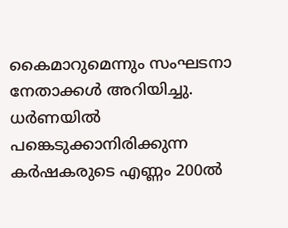കൈമാറുമെന്നും സംഘടനാ നേതാക്കള്‍ അറിയിച്ചു. ധര്‍ണയില്‍ പങ്കെടുക്കാനിരിക്കുന്ന കര്‍ഷകരുടെ എണ്ണം 200ല്‍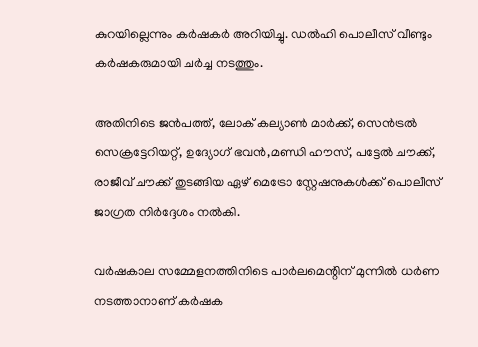കുറയില്ലെന്നും കര്‍ഷകര്‍ അറിയിച്ചു. ഡല്‍ഹി പൊലീസ് വീണ്ടും കര്‍ഷകരുമായി ചര്‍ച്ച നടത്തും.

അതിനിടെ ജന്‍പത്ത്, ലോക് കല്യാണ്‍ മാര്‍ക്ക്, സെന്‍ട്രല്‍ സെക്രട്ടേറിയറ്റ്, ഉദ്യോഗ് ഭവന്‍,മണ്ഡി ഹൗസ്, പട്ടേല്‍ ചൗക്ക്, രാജീവ് ചൗക്ക് തുടങ്ങിയ ഏഴ് മെട്രോ സ്റ്റേഷനുകള്‍ക്ക് പൊലീസ് ജാഗ്രത നിര്‍ദ്ദേശം നല്‍കി.

വര്‍ഷകാല സമ്മേളനത്തിനിടെ പാര്‍ലമെന്റിന് മുന്നില്‍ ധര്‍ണ നടത്താനാണ് കര്‍ഷക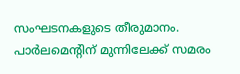സംഘടനകളുടെ തീരുമാനം. പാർലമെന്റിന് മുന്നിലേക്ക് സമരം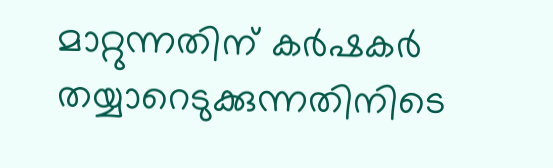മാറ്റുന്നതിന് കർഷകർ തയ്യാറെടുക്കുന്നതിനിടെ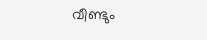വീണ്ടും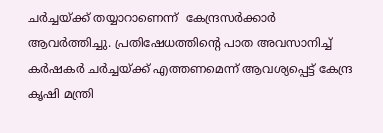ചർച്ചയ്ക്ക് തയ്യാറാണെന്ന്  കേന്ദ്രസർക്കാർ ആവർത്തിച്ചു. പ്രതിഷേധത്തിന്റെ പാത അവസാനിച്ച് കർഷകർ ചർച്ചയ്ക്ക് എത്തണമെന്ന് ആവശ്യപ്പെട്ട് കേന്ദ്ര കൃഷി മന്ത്രി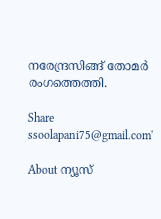നരേന്ദ്രസിങ്ങ് തോമർ രംഗത്തെത്തി.

Share
ssoolapani75@gmail.com'

About ന്യൂസ്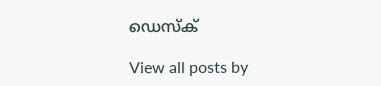ഡെസ്ക്

View all posts by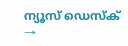ന്യൂസ് ഡെസ്ക് →